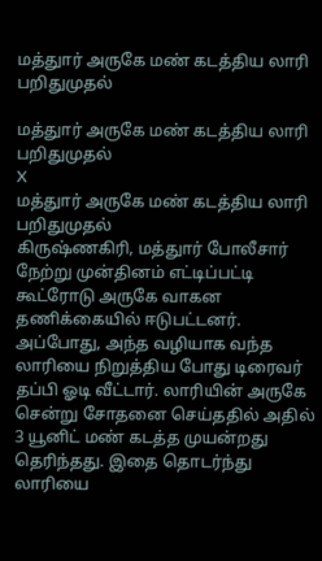மத்துார் அருகே மண் கடத்திய லாரி பறிதுமுதல்

மத்துார் அருகே மண் கடத்திய லாரி பறிதுமுதல்
X
மத்துார் அருகே மண் கடத்திய லாரி பறிதுமுதல்
கிருஷ்ணகிரி, மத்துார் போலீசார் நேற்று முன்தினம் எட்டிப்பட்டி கூட்ரோடு அருகே வாகன தணிக்கையில் ஈடுபட்டனர். அப்போது, அந்த வழியாக வந்த லாரியை நிறுத்திய போது டிரைவர் தப்பி ஓடி வீட்டார். லாரியின் அருகே சென்று சோதனை செய்ததில் அதில் 3 யூனிட் மண் கடத்த முயன்றது தெரிந்தது. இதை தொடர்ந்து லாரியை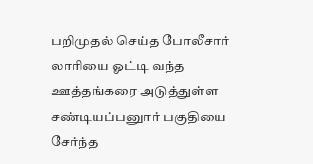பறிமுதல் செய்த போலீசார் லாரியை ஓட்டி வந்த ஊத்தங்கரை அடுத்துள்ள சண்டியப்பனுார் பகுதியை சேர்ந்த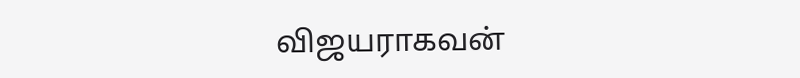விஜயராகவன்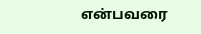என்பவரை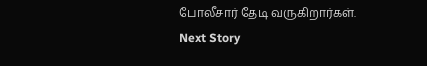போலீசார் தேடி வருகிறார்கள்.
Next Story